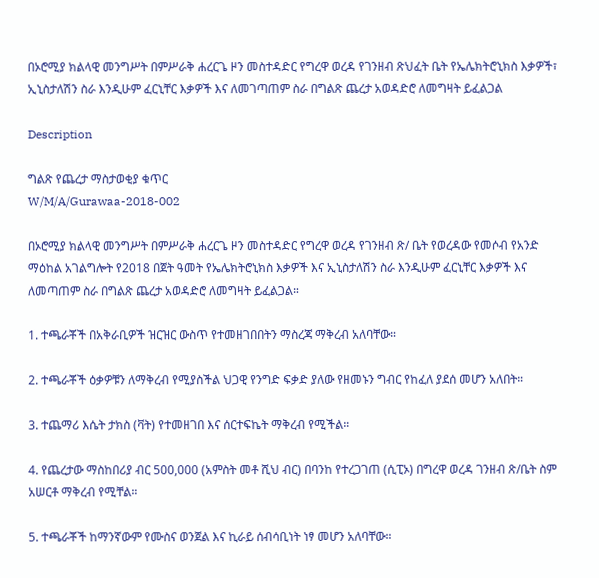በኦሮሚያ ክልላዊ መንግሥት በምሥራቅ ሐረርጌ ዞን መስተዳድር የግረዋ ወረዳ የገንዘብ ጽህፈት ቤት የኤሌክትሮኒክስ እቃዎች፣ ኢኒስታለሽን ስራ እንዲሁም ፈርኒቸር እቃዎች እና ለመገጣጠም ስራ በግልጽ ጨረታ አወዳድሮ ለመግዛት ይፈልጋል

Description

ግልጽ የጨረታ ማስታወቂያ ቁጥር
W/M/A/Gurawaa-2018-002

በኦሮሚያ ክልላዊ መንግሥት በምሥራቅ ሐረርጌ ዞን መስተዳድር የግረዋ ወረዳ የገንዘብ ጽ/ ቤት የወረዳው የመሶብ የአንድ ማዕከል አገልግሎት የ2018 በጀት ዓመት የኤሌክትሮኒክስ እቃዎች እና ኢኒስታለሽን ስራ እንዲሁም ፈርኒቸር እቃዎች እና ለመጣጠም ስራ በግልጽ ጨረታ አወዳድሮ ለመግዛት ይፈልጋል።

1. ተጫራቾች በአቅራቢዎች ዝርዝር ውስጥ የተመዘገበበትን ማስረጃ ማቅረብ አለባቸው።

2. ተጫራቾች ዕቃዎቹን ለማቅረብ የሚያስችል ህጋዊ የንግድ ፍቃድ ያለው የዘመኑን ግብር የከፈለ ያደሰ መሆን አለበት።

3. ተጨማሪ እሴት ታክስ (ቫት) የተመዘገበ እና ሰርተፍኬት ማቅረብ የሚችል።

4. የጨረታው ማስከበሪያ ብር 500,000 (አምስት መቶ ሺህ ብር) በባንከ የተረጋገጠ (ሲፒኦ) በግረዋ ወረዳ ገንዘብ ጽ/ቤት ስም አሠርቶ ማቅረብ የሚቸል።

5. ተጫራቾች ከማንኛውም የሙስና ወንጀል እና ኪራይ ሰብሳቢነት ነፃ መሆን አለባቸው።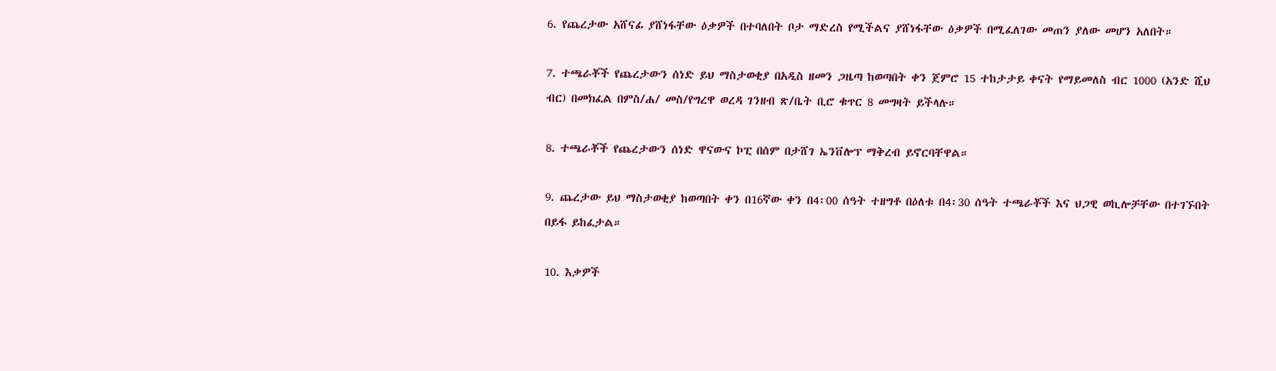6. የጨረታው አሸናፊ ያሸነፋቸው ዕቃዎች በተባለበት ቦታ ማድረስ የሚችልና ያሸነፋቸው ዕቃዎች በሚፈለገው መጠን ያለው መሆን አለበት።

7. ተጫራቾች የጨረታውን ሰነድ ይህ ማስታወቂያ በአዲስ ዘመን ጋዜጣ ከወጣበት ቀን ጀምሮ 15 ተከታታይ ቀናት የማይመለስ ብር 1000 (አንድ ሺህ ብር) በመክፈል በምስ/ሐ/ መስ/የግረዋ ወረዳ ገንዘብ ጽ/ቤት ቢሮ ቁጥር 8 መግዛት ይችላሉ።

8. ተጫራቾች የጨረታውን ሰነድ ዋናውና ኮፒ በሰም በታሸገ ኤንቨሎፕ ማቅረብ ይኖርባቸዋል።

9. ጨረታው ይህ ማስታወቂያ ከወጣበት ቀን በ16ኛው ቀን በ4፡00 ሰዓት ተዘግቶ በዕለቱ በ4፡30 ሰዓት ተጫራቾች እና ህጋዊ ወኪሎቻቸው በተገኙበት በይፋ ይከፈታል።

10. እቃዎች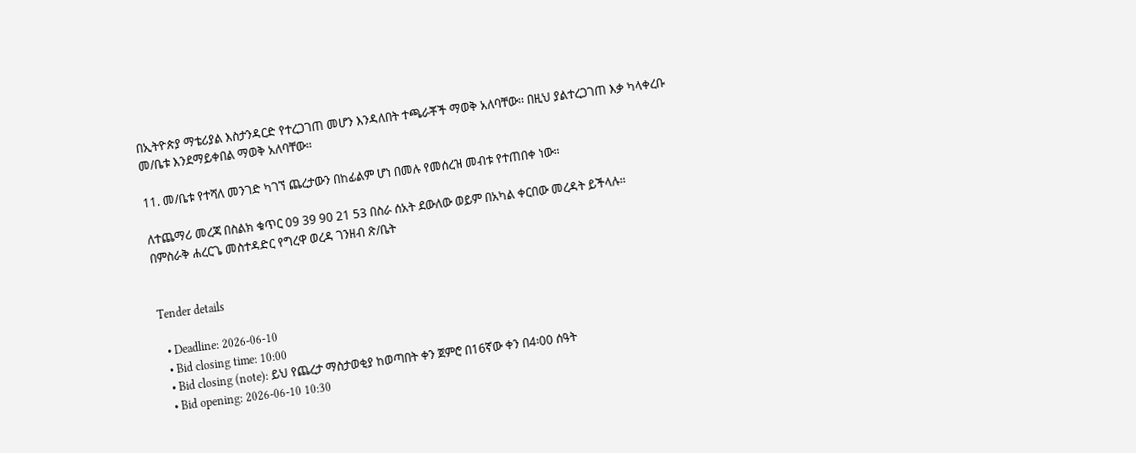በኢትዮጵያ ማቴሪያል እስታንዳርድ የተረጋገጠ መሆን እንዳለበት ተጫራቾች ማወቅ አለባቸው፡፡ በዚህ ያልተረጋገጠ እቃ ካላቀረቡ መ/ቤቱ እንደማይቀበል ማወቅ አለባቸው።

11. መ/ቤቱ የተሻለ መንገድ ካገኘ ጨረታውን በከፊልም ሆነ በመሉ የመሰረዝ መብቱ የተጠበቀ ነው።

ለተጨማሪ መረጃ በስልክ ቁጥር 09 39 90 21 53 በስራ ሰአት ደውለው ወይም በአካል ቀርበው መረዳት ይችላሉ።
በምስራቅ ሐረርጌ መስተዳድር የግረዋ ወረዳ ገንዘብ ጽ/ቤት


Tender details

  • Deadline: 2026-06-10
  • Bid closing time: 10:00
  • Bid closing (note): ይህ የጨረታ ማስታወቂያ ከወጣበት ቀን ጀምሮ በ16ኛው ቀን በ4፡00 ሰዓት
  • Bid opening: 2026-06-10 10:30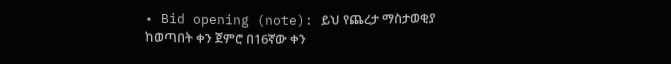• Bid opening (note): ይህ የጨረታ ማስታወቂያ ከወጣበት ቀን ጀምሮ በ16ኛው ቀን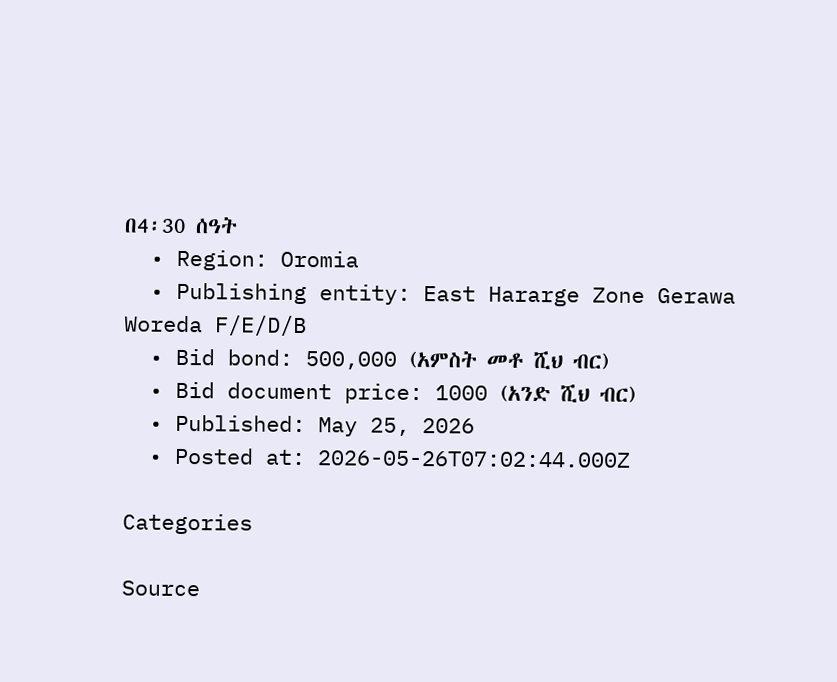በ4፡30 ሰዓት
  • Region: Oromia
  • Publishing entity: East Hararge Zone Gerawa Woreda F/E/D/B
  • Bid bond: 500,000 (አምስት መቶ ሺህ ብር)
  • Bid document price: 1000 (አንድ ሺህ ብር)
  • Published: May 25, 2026
  • Posted at: 2026-05-26T07:02:44.000Z

Categories

Source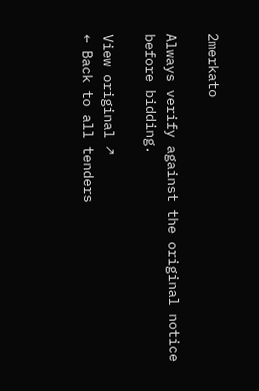2merkato

Always verify against the original notice before bidding.

View original ↗
← Back to all tenders